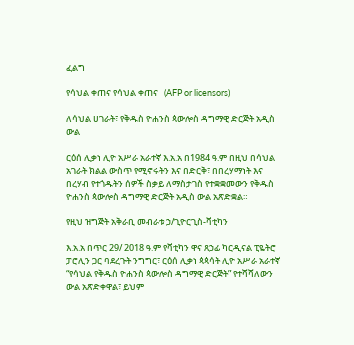ፈልግ

የሳህል ቀጠና የሳህል ቀጠና   (AFP or licensors)

ለሳህል ሀገራት፣ የቅዱስ ዮሐንስ ጳውሎስ ዳግማዊ ድርጅት አዲስ ውል

ርዕሰ ሊቃነ ሊዮ አሥራ አራተኛ እ.አ.አ በ1984 ዓ.ም በዚህ በሳህል አገራት ክልል ውስጥ የሚኖሩትን እና በድርቅ፣ በበረሃማነት እና በረሃብ የተጎዱትን ሰዎች ስቃይ ለማስታገስ የተቋቋመውን የቅዱስ ዮሐንስ ጳውሎስ ዳግማዊ ድርጅት አዲስ ውል አጽድቋል።

የዚህ ዝግጅት አቅራቢ መብራቱ ኃ/ጊዮርጊስ-ቫቲካን

እ.አ.አ በጥር 29/ 2018 ዓ.ም የቫቲካን ዋና ጸኃፊ ካርዲናል ፒዬትሮ ፓሮሊን ጋር ባደረጉት ንግግር፣ ርዕሰ ሊቃነ ጳጳሳት ሊዮ አሥራ አራተኛ “የሳህል የቅዱስ ዮሐንስ ጳውሎስ ዳግማዊ ድርጅት” የተሻሻለውን ውል አጽድቀዋል፣ ይህም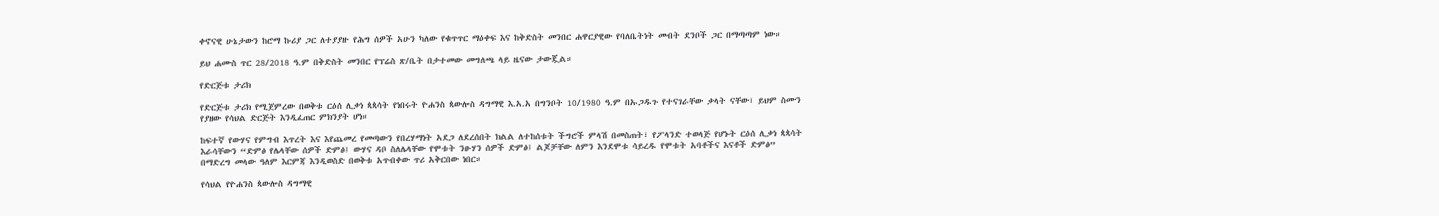ቀኖናዊ ሁኔታውን ከሮማ ኩሪያ ጋር ለተያያዙ የሕግ ሰዎች አሁን ካለው የቁጥጥር ማዕቀፍ እና ከቅድስት መንበር ሐዋርያዊው የባለቤትነት መብት ደንቦች ጋር በማጣጣም ነው።

ይህ ሐሙስ ጥር 28/2018 ዓ.ም በቅድስት መንበር የፕሬስ ጽ/ቤት በታተመው መግለጫ ላይ ዜናው ታውጇል።

የድርጅቱ ታሪክ

የድርጅቱ ታሪክ የሚጀምረው በወቅቱ ርዕሰ ሊቃነ ጳጳሳት የነበሩት ዮሐንስ ጳውሎስ ዳግማዊ እ.አ.አ በግንቦት 10/1980 ዓ.ም በኡጋዱጉ የተናገራቸው ቃላት ናቸው፣ ይህም ስሙን የያዘው የሳህል ድርጅት እንዲፈጠር ምክንያት ሆነ።

ከፍተኛ የውሃና የምግብ እጥረት እና እየጨመረ የመጣውን የበረሃማነት አደጋ ለደረሰበት ክልል ለተከሰቱት ችግሮች ምላሽ በመስጠት፣ የፖላንድ ተወላጅ የሆኑት ርዕሰ ሊቃነ ጳጳሳት እራሳቸውን “ድምፅ የሌላቸው ሰዎች ድምፅ፤ ውሃና ዳቦ ስለሌላቸው የሞቱት ንፁሃን ሰዎች ድምፅ፤ ልጆቻቸው ለምን እንደሞቱ ሳይረዱ የሞቱት አባቶችና እናቶች ድምፅ” በማድረግ መላው ዓለም እርምጃ እንዲወስድ በወቅቱ አጥብቀው ጥሪ አቅርበው ነበር።

የሳህል የዮሐንስ ጳውሎስ ዳግማዊ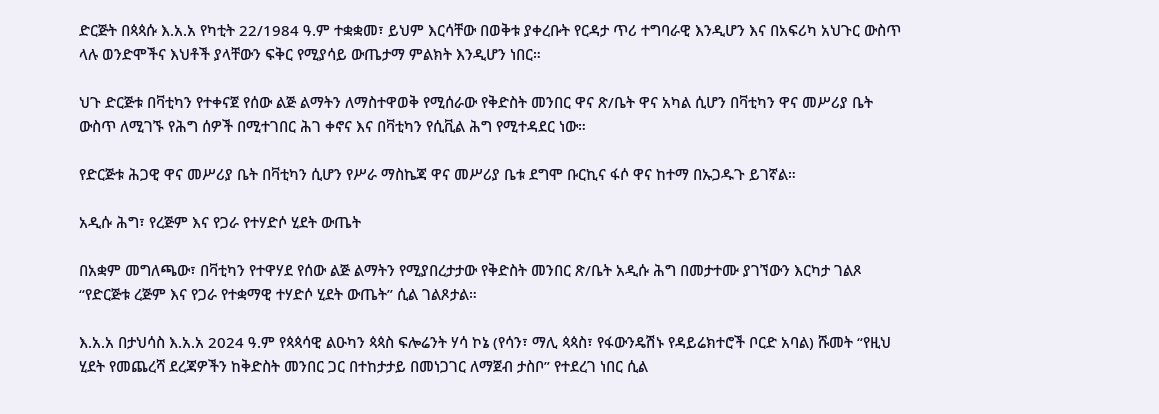ድርጅት በጳጳሱ እ.አ.አ የካቲት 22/1984 ዓ.ም ተቋቋመ፣ ይህም እርሳቸው በወቅቱ ያቀረቡት የርዳታ ጥሪ ተግባራዊ እንዲሆን እና በአፍሪካ አህጉር ውስጥ ላሉ ወንድሞችና እህቶች ያላቸውን ፍቅር የሚያሳይ ውጤታማ ምልክት እንዲሆን ነበር።

ህጉ ድርጅቱ በቫቲካን የተቀናጀ የሰው ልጅ ልማትን ለማስተዋወቅ የሚሰራው የቅድስት መንበር ዋና ጽ/ቤት ዋና አካል ሲሆን በቫቲካን ዋና መሥሪያ ቤት ውስጥ ለሚገኙ የሕግ ሰዎች በሚተገበር ሕገ ቀኖና እና በቫቲካን የሲቪል ሕግ የሚተዳደር ነው።

የድርጅቱ ሕጋዊ ዋና መሥሪያ ቤት በቫቲካን ሲሆን የሥራ ማስኬጃ ዋና መሥሪያ ቤቱ ደግሞ ቡርኪና ፋሶ ዋና ከተማ በኡጋዱጉ ይገኛል።

አዲሱ ሕግ፣ የረጅም እና የጋራ የተሃድሶ ሂደት ውጤት

በአቋም መግለጫው፣ በቫቲካን የተዋሃደ የሰው ልጅ ልማትን የሚያበረታታው የቅድስት መንበር ጽ/ቤት አዲሱ ሕግ በመታተሙ ያገኘውን እርካታ ገልጾ “የድርጅቱ ረጅም እና የጋራ የተቋማዊ ተሃድሶ ሂደት ውጤት” ሲል ገልጾታል።

እ.አ.አ በታህሳስ እ.አ.አ 2024 ዓ.ም የጳጳሳዊ ልዑካን ጳጳስ ፍሎሬንት ሃሳ ኮኔ (የሳን፣ ማሊ ጳጳስ፣ የፋውንዴሽኑ የዳይሬክተሮች ቦርድ አባል) ሹመት “የዚህ ሂደት የመጨረሻ ደረጃዎችን ከቅድስት መንበር ጋር በተከታታይ በመነጋገር ለማጀብ ታስቦ” የተደረገ ነበር ሲል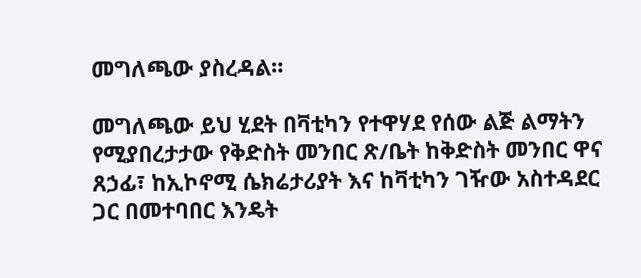መግለጫው ያስረዳል።

መግለጫው ይህ ሂደት በቫቲካን የተዋሃደ የሰው ልጅ ልማትን የሚያበረታታው የቅድስት መንበር ጽ/ቤት ከቅድስት መንበር ዋና ጸኃፊ፣ ከኢኮኖሚ ሴክሬታሪያት እና ከቫቲካን ገዥው አስተዳደር ጋር በመተባበር እንዴት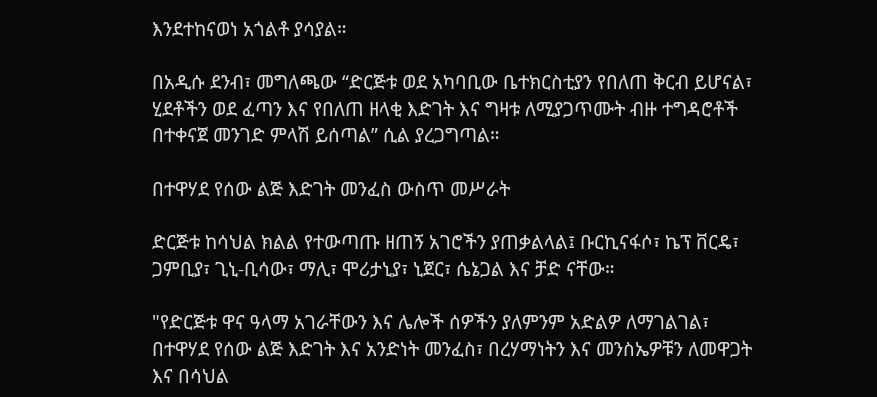እንደተከናወነ አጎልቶ ያሳያል።

በአዲሱ ደንብ፣ መግለጫው “ድርጅቱ ወደ አካባቢው ቤተክርስቲያን የበለጠ ቅርብ ይሆናል፣ ሂደቶችን ወደ ፈጣን እና የበለጠ ዘላቂ እድገት እና ግዛቱ ለሚያጋጥሙት ብዙ ተግዳሮቶች በተቀናጀ መንገድ ምላሽ ይሰጣል” ሲል ያረጋግጣል።

በተዋሃደ የሰው ልጅ እድገት መንፈስ ውስጥ መሥራት

ድርጅቱ ከሳህል ክልል የተውጣጡ ዘጠኝ አገሮችን ያጠቃልላል፤ ቡርኪናፋሶ፣ ኬፕ ቨርዴ፣ ጋምቢያ፣ ጊኒ-ቢሳው፣ ማሊ፣ ሞሪታኒያ፣ ኒጀር፣ ሴኔጋል እና ቻድ ናቸው።

"የድርጅቱ ዋና ዓላማ አገራቸውን እና ሌሎች ሰዎችን ያለምንም አድልዎ ለማገልገል፣ በተዋሃደ የሰው ልጅ እድገት እና አንድነት መንፈስ፣ በረሃማነትን እና መንስኤዎቹን ለመዋጋት እና በሳህል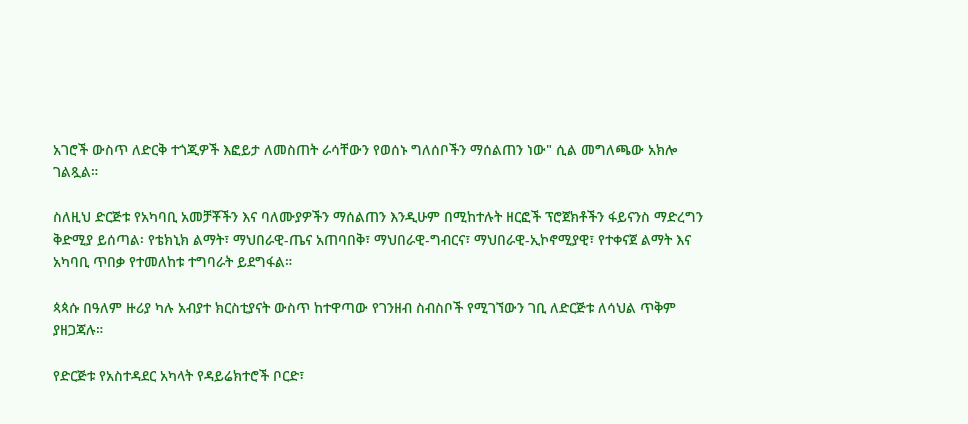አገሮች ውስጥ ለድርቅ ተጎጂዎች እፎይታ ለመስጠት ራሳቸውን የወሰኑ ግለሰቦችን ማሰልጠን ነው" ሲል መግለጫው አክሎ ገልጿል።

ስለዚህ ድርጅቱ የአካባቢ አመቻቾችን እና ባለሙያዎችን ማሰልጠን እንዲሁም በሚከተሉት ዘርፎች ፕሮጀክቶችን ፋይናንስ ማድረግን ቅድሚያ ይሰጣል፡ የቴክኒክ ልማት፣ ማህበራዊ-ጤና አጠባበቅ፣ ማህበራዊ-ግብርና፣ ማህበራዊ-ኢኮኖሚያዊ፣ የተቀናጀ ልማት እና አካባቢ ጥበቃ የተመለከቱ ተግባራት ይደግፋል።

ጳጳሱ በዓለም ዙሪያ ካሉ አብያተ ክርስቲያናት ውስጥ ከተዋጣው የገንዘብ ስብስቦች የሚገኘውን ገቢ ለድርጅቱ ለሳህል ጥቅም ያዘጋጃሉ።

የድርጅቱ የአስተዳደር አካላት የዳይሬክተሮች ቦርድ፣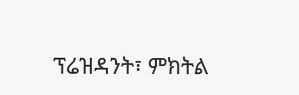ፕሬዝዳንት፣ ምክትል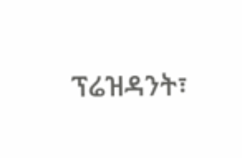ፕሬዝዳንት፣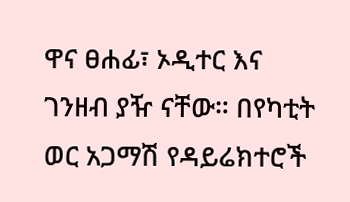ዋና ፀሐፊ፣ ኦዲተር እና ገንዘብ ያዥ ናቸው። በየካቲት ወር አጋማሽ የዳይሬክተሮች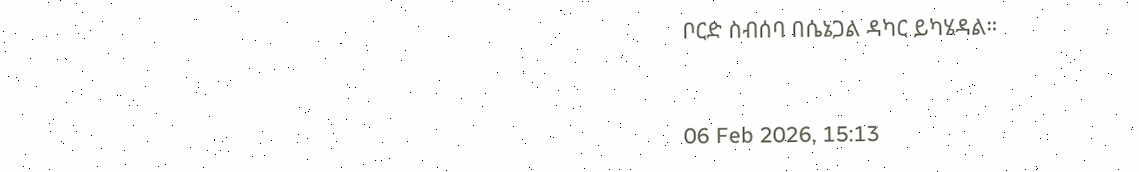ቦርድ ስብሰባ በሴኔጋል ዳካር ይካሄዳል።



06 Feb 2026, 15:13